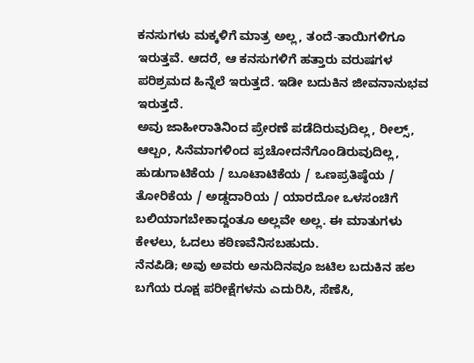ಕನಸುಗಳು ಮಕ್ಕಳಿಗೆ ಮಾತ್ರ ಅಲ್ಲ, ತಂದೆ-ತಾಯಿಗಳಿಗೂ ಇರುತ್ತವೆ. ಆದರೆ, ಆ ಕನಸುಗಳಿಗೆ ಹತ್ತಾರು ವರುಷಗಳ ಪರಿಶ್ರಮದ ಹಿನ್ನೆಲೆ ಇರುತ್ತದೆ. ಇಡೀ ಬದುಕಿನ ಜೀವನಾನುಭವ ಇರುತ್ತದೆ.
ಅವು ಜಾಹೀರಾತಿನಿಂದ ಪ್ರೇರಣೆ ಪಡೆದಿರುವುದಿಲ್ಲ, ರೀಲ್ಸ್, ಆಲ್ಬಂ, ಸಿನೆಮಾಗಳಿಂದ ಪ್ರಚೋದನೆಗೊಂಡಿರುವುದಿಲ್ಲ, ಹುಡುಗಾಟಿಕೆಯ / ಬೂಟಾಟಿಕೆಯ / ಒಣಪ್ರತಿಷ್ಠೆಯ / ತೋರಿಕೆಯ / ಅಡ್ಡದಾರಿಯ / ಯಾರದೋ ಒಳಸಂಚಿಗೆ ಬಲಿಯಾಗಬೇಕಾದ್ದಂತೂ ಅಲ್ಲವೇ ಅಲ್ಲ. ಈ ಮಾತುಗಳು ಕೇಳಲು, ಓದಲು ಕಠಿಣವೆನಿಸಬಹುದು.
ನೆನಪಿಡಿ; ಅವು ಅವರು ಅನುದಿನವೂ ಜಟಿಲ ಬದುಕಿನ ಹಲ ಬಗೆಯ ರೂಕ್ಷ ಪರೀಕ್ಷೆಗಳನು ಎದುರಿಸಿ, ಸೆಣೆಸಿ,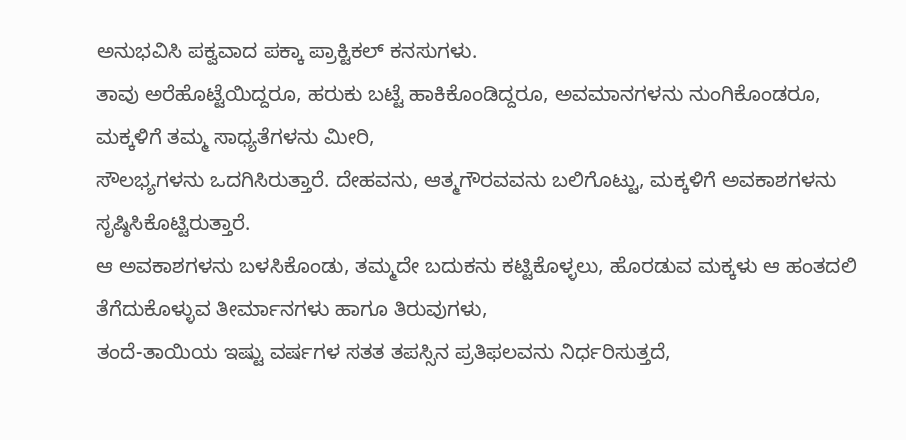ಅನುಭವಿಸಿ ಪಕ್ವವಾದ ಪಕ್ಕಾ ಪ್ರಾಕ್ಟಿಕಲ್ ಕನಸುಗಳು.
ತಾವು ಅರೆಹೊಟ್ಟೆಯಿದ್ದರೂ, ಹರುಕು ಬಟ್ಟೆ ಹಾಕಿಕೊಂಡಿದ್ದರೂ, ಅವಮಾನಗಳನು ನುಂಗಿಕೊಂಡರೂ, ಮಕ್ಕಳಿಗೆ ತಮ್ಮ ಸಾಧ್ಯತೆಗಳನು ಮೀರಿ,
ಸೌಲಭ್ಯಗಳನು ಒದಗಿಸಿರುತ್ತಾರೆ. ದೇಹವನು, ಆತ್ಮಗೌರವವನು ಬಲಿಗೊಟ್ಟು, ಮಕ್ಕಳಿಗೆ ಅವಕಾಶಗಳನು ಸೃಷ್ಠಿಸಿಕೊಟ್ಟಿರುತ್ತಾರೆ.
ಆ ಅವಕಾಶಗಳನು ಬಳಸಿಕೊಂಡು, ತಮ್ಮದೇ ಬದುಕನು ಕಟ್ಟಿಕೊಳ್ಳಲು, ಹೊರಡುವ ಮಕ್ಕಳು ಆ ಹಂತದಲಿ ತೆಗೆದುಕೊಳ್ಳುವ ತೀರ್ಮಾನಗಳು ಹಾಗೂ ತಿರುವುಗಳು,
ತಂದೆ-ತಾಯಿಯ ಇಷ್ಟು ವರ್ಷಗಳ ಸತತ ತಪಸ್ಸಿನ ಪ್ರತಿಫಲವನು ನಿರ್ಧರಿಸುತ್ತದೆ,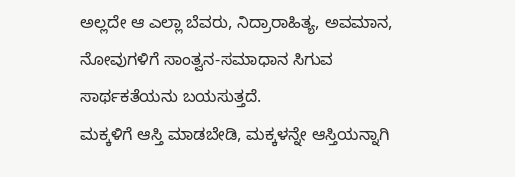ಅಲ್ಲದೇ ಆ ಎಲ್ಲಾ ಬೆವರು, ನಿದ್ರಾರಾಹಿತ್ಯ, ಅವಮಾನ, ನೋವುಗಳಿಗೆ ಸಾಂತ್ವನ-ಸಮಾಧಾನ ಸಿಗುವ ಸಾರ್ಥಕತೆಯನು ಬಯಸುತ್ತದೆ.
ಮಕ್ಕಳಿಗೆ ಆಸ್ತಿ ಮಾಡಬೇಡಿ, ಮಕ್ಕಳನ್ನೇ ಆಸ್ತಿಯನ್ನಾಗಿ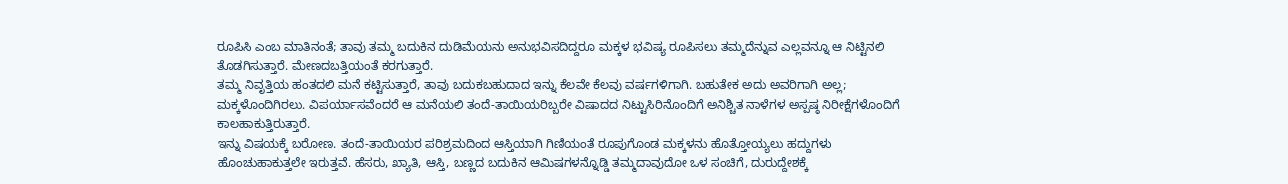ರೂಪಿಸಿ ಎಂಬ ಮಾತಿನಂತೆ; ತಾವು ತಮ್ಮ ಬದುಕಿನ ದುಡಿಮೆಯನು ಅನುಭವಿಸದಿದ್ದರೂ ಮಕ್ಕಳ ಭವಿಷ್ಯ ರೂಪಿಸಲು ತಮ್ಮದೆನ್ನುವ ಎಲ್ಲವನ್ನೂ ಆ ನಿಟ್ಟಿನಲಿ ತೊಡಗಿಸುತ್ತಾರೆ. ಮೇಣದಬತ್ತಿಯಂತೆ ಕರಗುತ್ತಾರೆ.
ತಮ್ಮ ನಿವೃತ್ತಿಯ ಹಂತದಲಿ ಮನೆ ಕಟ್ಟಿಸುತ್ತಾರೆ, ತಾವು ಬದುಕಬಹುದಾದ ಇನ್ನು ಕೆಲವೇ ಕೆಲವು ವರ್ಷಗಳಿಗಾಗಿ. ಬಹುತೇಕ ಅದು ಅವರಿಗಾಗಿ ಅಲ್ಲ; ಮಕ್ಕಳೊಂದಿಗಿರಲು. ವಿಪರ್ಯಾಸವೆಂದರೆ ಆ ಮನೆಯಲಿ ತಂದೆ-ತಾಯಿಯರಿಬ್ಬರೇ ವಿಷಾದದ ನಿಟ್ಟುಸಿರಿನೊಂದಿಗೆ ಅನಿಶ್ಚಿತ ನಾಳೆಗಳ ಅಸ್ಪಷ್ಠ ನಿರೀಕ್ಷೆಗಳೊಂದಿಗೆ ಕಾಲಹಾಕುತ್ತಿರುತ್ತಾರೆ.
ಇನ್ನು ವಿಷಯಕ್ಕೆ ಬರೋಣ. ತಂದೆ-ತಾಯಿಯರ ಪರಿಶ್ರಮದಿಂದ ಆಸ್ತಿಯಾಗಿ ಗಿಣಿಯಂತೆ ರೂಪುಗೊಂಡ ಮಕ್ಕಳನು ಹೊತ್ತೋಯ್ಯಲು ಹದ್ದುಗಳು ಹೊಂಚುಹಾಕುತ್ತಲೇ ಇರುತ್ತವೆ. ಹೆಸರು, ಖ್ಯಾತಿ, ಆಸ್ತಿ, ಬಣ್ಣದ ಬದುಕಿನ ಆಮಿಷಗಳನ್ನೊಡ್ಡಿ ತಮ್ಮದಾವುದೋ ಒಳ ಸಂಚಿಗೆ, ದುರುದ್ದೇಶಕ್ಕೆ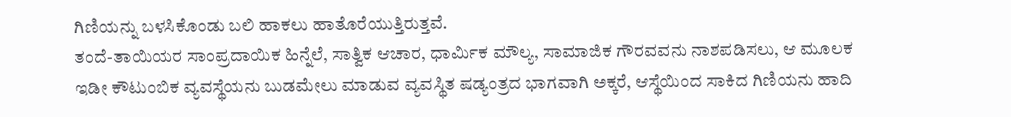ಗಿಣಿಯನ್ನು ಬಳಸಿಕೊಂಡು ಬಲಿ ಹಾಕಲು ಹಾತೊರೆಯುತ್ತಿರುತ್ತವೆ.
ತಂದೆ-ತಾಯಿಯರ ಸಾಂಪ್ರದಾಯಿಕ ಹಿನ್ನೆಲೆ, ಸಾತ್ವಿಕ ಆಚಾರ, ಧಾರ್ಮಿಕ ಮೌಲ್ಯ, ಸಾಮಾಜಿಕ ಗೌರವವನು ನಾಶಪಡಿಸಲು, ಆ ಮೂಲಕ ಇಡೀ ಕೌಟುಂಬಿಕ ವ್ಯವಸ್ಥೆಯನು ಬುಡಮೇಲು ಮಾಡುವ ವ್ಯವಸ್ಥಿತ ಷಡ್ಯಂತ್ರದ ಭಾಗವಾಗಿ ಅಕ್ಕರೆ, ಆಸ್ಥೆಯಿಂದ ಸಾಕಿದ ಗಿಣಿಯನು ಹಾದಿ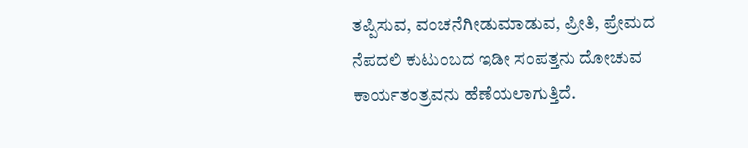ತಪ್ಪಿಸುವ, ವಂಚನೆಗೀಡುಮಾಡುವ, ಪ್ರೀತಿ, ಪ್ರೇಮದ ನೆಪದಲಿ ಕುಟುಂಬದ ಇಡೀ ಸಂಪತ್ತನು ದೋಚುವ ಕಾರ್ಯತಂತ್ರವನು ಹೆಣೆಯಲಾಗುತ್ತಿದೆ.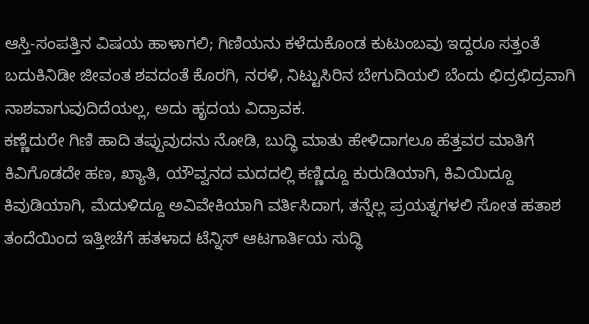ಆಸ್ತಿ-ಸಂಪತ್ತಿನ ವಿಷಯ ಹಾಳಾಗಲಿ; ಗಿಣಿಯನು ಕಳೆದುಕೊಂಡ ಕುಟುಂಬವು ಇದ್ದರೂ ಸತ್ತಂತೆ ಬದುಕಿನಿಡೀ ಜೀವಂತ ಶವದಂತೆ ಕೊರಗಿ, ನರಳಿ, ನಿಟ್ಟುಸಿರಿನ ಬೇಗುದಿಯಲಿ ಬೆಂದು ಛಿದ್ರಛಿದ್ರವಾಗಿ ನಾಶವಾಗುವುದಿದೆಯಲ್ಲ, ಅದು ಹೃದಯ ವಿದ್ರಾವಕ.
ಕಣ್ಣೆದುರೇ ಗಿಣಿ ಹಾದಿ ತಪ್ಪುವುದನು ನೋಡಿ, ಬುದ್ಧಿ ಮಾತು ಹೇಳಿದಾಗಲೂ ಹೆತ್ತವರ ಮಾತಿಗೆ ಕಿವಿಗೊಡದೇ ಹಣ, ಖ್ಯಾತಿ, ಯೌವ್ವನದ ಮದದಲ್ಲಿ ಕಣ್ಣಿದ್ದೂ ಕುರುಡಿಯಾಗಿ, ಕಿವಿಯಿದ್ದೂ ಕಿವುಡಿಯಾಗಿ, ಮೆದುಳಿದ್ದೂ ಅವಿವೇಕಿಯಾಗಿ ವರ್ತಿಸಿದಾಗ, ತನ್ನೆಲ್ಲ ಪ್ರಯತ್ನಗಳಲಿ ಸೋತ ಹತಾಶ ತಂದೆಯಿಂದ ಇತ್ತೀಚೆಗೆ ಹತಳಾದ ಟೆನ್ನಿಸ್ ಆಟಗಾರ್ತಿಯ ಸುದ್ಧಿ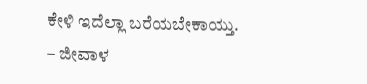ಕೇಳಿ ಇದೆಲ್ಲಾ ಬರೆಯಬೇಕಾಯ್ತು.
– ಜೀವಾಳ